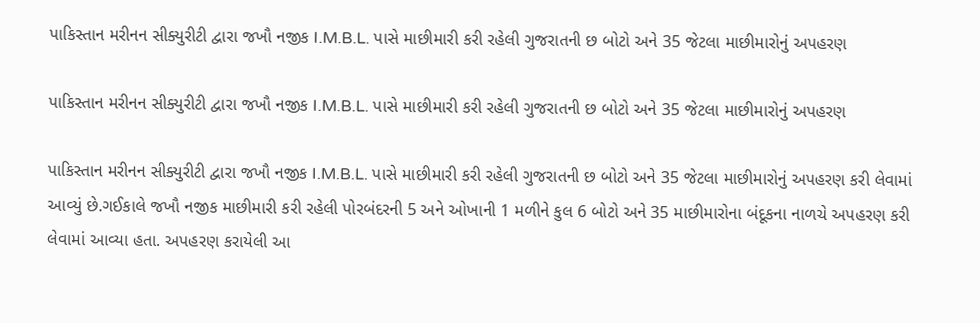પાકિસ્તાન મરીનન સીક્યુરીટી દ્વારા જખૌ નજીક I.M.B.L. પાસે માછીમારી કરી રહેલી ગુજરાતની છ બોટો અને 35 જેટલા માછીમારોનું અપહરણ

પાકિસ્તાન મરીનન સીક્યુરીટી દ્વારા જખૌ નજીક I.M.B.L. પાસે માછીમારી કરી રહેલી ગુજરાતની છ બોટો અને 35 જેટલા માછીમારોનું અપહરણ

પાકિસ્તાન મરીનન સીક્યુરીટી દ્વારા જખૌ નજીક I.M.B.L. પાસે માછીમારી કરી રહેલી ગુજરાતની છ બોટો અને 35 જેટલા માછીમારોનું અપહરણ કરી લેવામાં આવ્યું છે.ગઈકાલે જખૌ નજીક માછીમારી કરી રહેલી પોરબંદરની 5 અને ઓખાની 1 મળીને કુલ 6 બોટો અને 35 માછીમારોના બંદૂકના નાળચે અપહરણ કરી લેવામાં આવ્યા હતા. અપહરણ કરાયેલી આ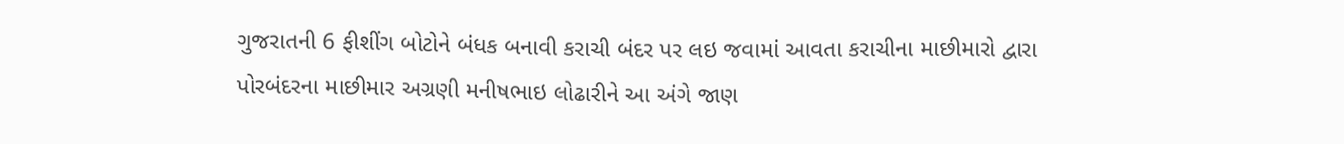ગુજરાતની 6 ફીશીંગ બોટોને બંધક બનાવી કરાચી બંદર પર લઇ જવામાં આવતા કરાચીના માછીમારો દ્વારા  પોરબંદરના માછીમાર અગ્રણી મનીષભાઇ લોઢારીને આ અંગે જાણ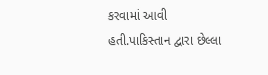કરવામાં આવી હતી.પાકિસ્તાન દ્વારા છેલ્લા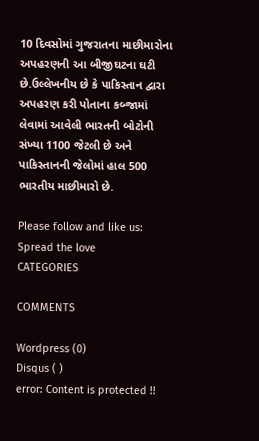10 દિવસોમાં ગુજરાતના માછીમારોના અપહરણની આ બીજીઘટના ઘટી છે.ઉલ્લેખનીય છે કે પાકિસ્તાન દ્વારા અપહરણ કરી પોતાના કબ્જામાં લેવામાં આવેલી ભારતની બોટોની સંખ્યા 1100 જેટલી છે અને પાકિસ્તાનની જેલોમાં હાલ 500 ભારતીય માછીમારો છે.

Please follow and like us:
Spread the love
CATEGORIES

COMMENTS

Wordpress (0)
Disqus ( )
error: Content is protected !!